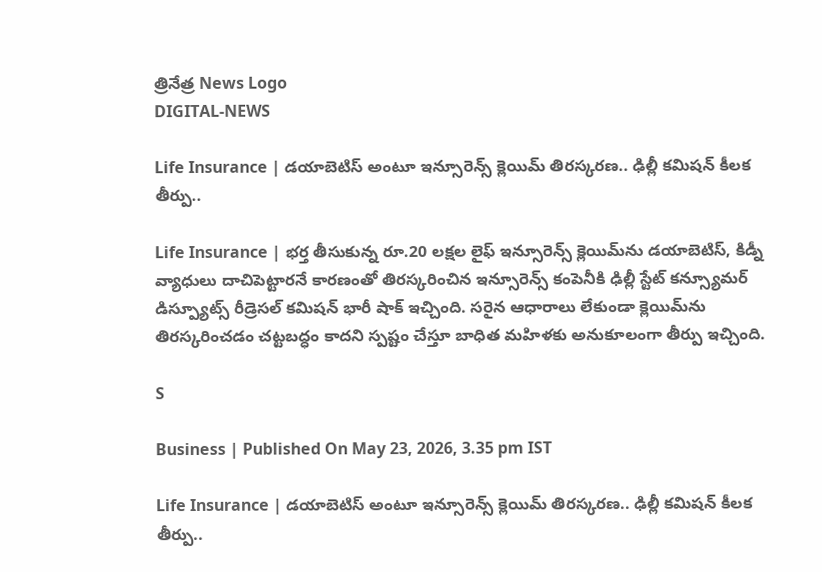త్రినేత్ర News Logo
DIGITAL-NEWS

Life Insurance | డయాబెటిస్‌ అంటూ ఇన్సూరెన్స్‌ క్లెయిమ్‌ తిరస్కరణ.. ఢిల్లీ కమిషన్‌ కీలక తీర్పు..

Life Insurance | భర్త తీసుకున్న రూ.20 లక్షల లైఫ్‌ ఇన్సూరెన్స్‌ క్లెయిమ్‌ను డయాబెటిస్‌, కిడ్నీ వ్యాధులు దాచిపెట్టారనే కారణంతో తిరస్కరించిన ఇన్సూరెన్స్‌ కంపెనీకి ఢిల్లీ స్టేట్‌ కన్స్యూమర్‌ డిస్ప్యూట్స్‌ రీడ్రెసల్‌ కమిషన్‌ భారీ షాక్‌ ఇచ్చింది. సరైన ఆధారాలు లేకుండా క్లెయిమ్‌ను తిరస్కరించడం చట్టబద్ధం కాదని స్పష్టం చేస్తూ బాధిత మహిళకు అనుకూలంగా తీర్పు ఇచ్చింది.

S

Business | Published On May 23, 2026, 3.35 pm IST

Life Insurance | డయాబెటిస్‌ అంటూ ఇన్సూరెన్స్‌ క్లెయిమ్‌ తిరస్కరణ.. ఢిల్లీ కమిషన్‌ కీలక తీర్పు..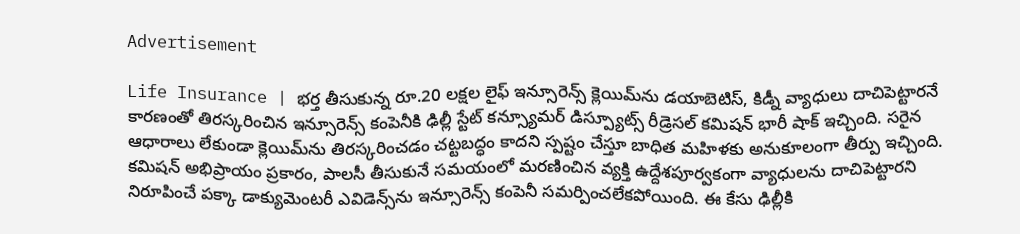Advertisement

Life Insurance | భర్త తీసుకున్న రూ.20 లక్షల లైఫ్‌ ఇన్సూరెన్స్‌ క్లెయిమ్‌ను డయాబెటిస్‌, కిడ్నీ వ్యాధులు దాచిపెట్టారనే కారణంతో తిరస్కరించిన ఇన్సూరెన్స్‌ కంపెనీకి ఢిల్లీ స్టేట్‌ కన్స్యూమర్‌ డిస్ప్యూట్స్‌ రీడ్రెసల్‌ కమిషన్‌ భారీ షాక్‌ ఇచ్చింది. సరైన ఆధారాలు లేకుండా క్లెయిమ్‌ను తిరస్కరించడం చట్టబద్ధం కాదని స్పష్టం చేస్తూ బాధిత మహిళకు అనుకూలంగా తీర్పు ఇచ్చింది. కమిషన్‌ అభిప్రాయం ప్రకారం, పాలసీ తీసుకునే సమయంలో మరణించిన వ్యక్తి ఉద్దేశపూర్వకంగా వ్యాధులను దాచిపెట్టారని నిరూపించే పక్కా డాక్యుమెంటరీ ఎవిడెన్స్‌ను ఇన్సూరెన్స్‌ కంపెనీ సమర్పించలేకపోయింది. ఈ కేసు ఢిల్లీకి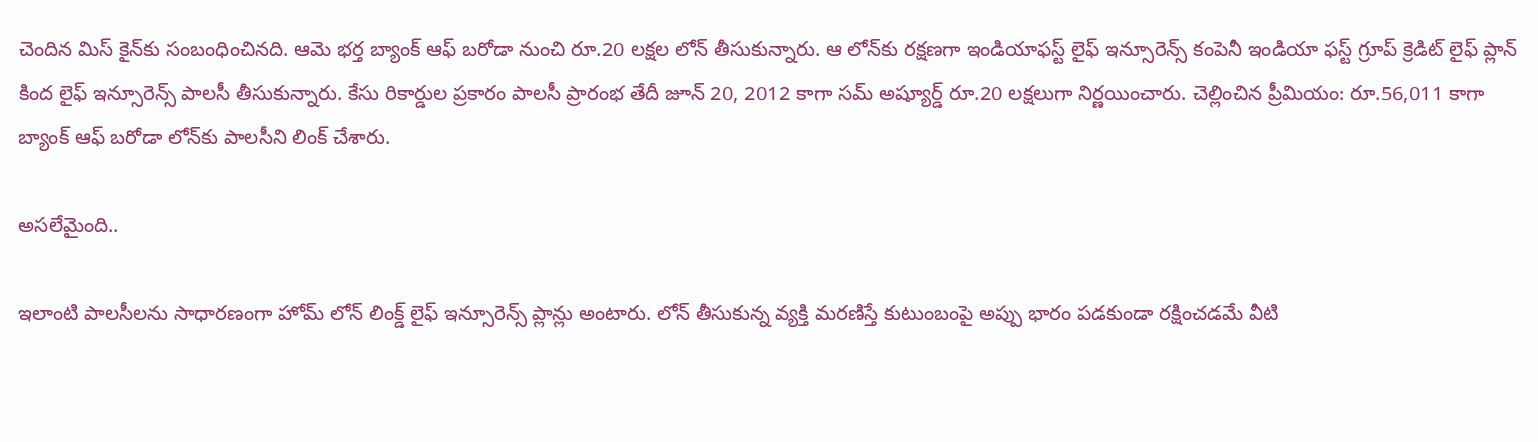చెందిన మిస్‌ కైన్‌కు సంబంధించినది. ఆమె భర్త బ్యాంక్‌ ఆఫ్‌ బరోడా నుంచి రూ.20 లక్షల లోన్‌ తీసుకున్నారు. ఆ లోన్‌కు రక్షణగా ఇండియాఫస్ట్‌ లైఫ్‌ ఇన్సూరెన్స్‌ కంపెనీ ఇండియా ఫస్ట్‌ గ్రూప్‌ క్రెడిట్‌ లైఫ్‌ ప్లాన్‌ కింద లైఫ్‌ ఇన్సూరెన్స్‌ పాలసీ తీసుకున్నారు. కేసు రికార్డుల ప్రకారం పాలసీ ప్రారంభ తేదీ జూన్‌ 20, 2012 కాగా సమ్‌ అష్యూర్డ్‌ రూ.20 లక్షలుగా నిర్ణ‌యించారు. చెల్లించిన ప్రీమియం: రూ.56,011 కాగా బ్యాంక్‌ ఆఫ్‌ బరోడా లోన్‌కు పాల‌సీని లింక్ చేశారు.

అస‌లేమైంది..

ఇలాంటి పాలసీలను సాధారణంగా హోమ్‌ లోన్‌ లింక్డ్‌ లైఫ్‌ ఇన్సూరెన్స్‌ ప్లాన్లు అంటారు. లోన్‌ తీసుకున్న వ్యక్తి మరణిస్తే కుటుంబంపై అప్పు భారం పడకుండా రక్షించడమే వీటి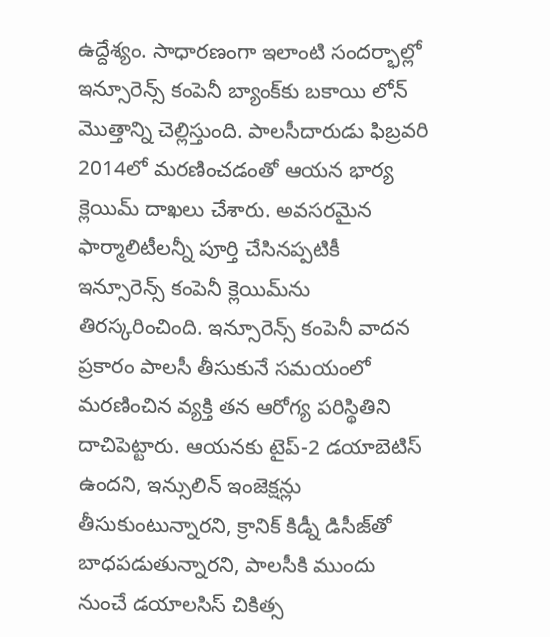ఉద్దేశ్యం. సాధారణంగా ఇలాంటి సందర్భాల్లో ఇన్సూరెన్స్‌ కంపెనీ బ్యాంక్‌కు బకాయి లోన్‌ మొత్తాన్ని చెల్లిస్తుంది. పాలసీదారుడు ఫిబ్రవరి 2014లో మరణించడంతో ఆయన భార్య క్లెయిమ్‌ దాఖలు చేశారు. అవసరమైన ఫార్మాలిటీలన్నీ పూర్తి చేసినప్పటికీ ఇన్సూరెన్స్‌ కంపెనీ క్లెయిమ్‌ను తిరస్కరించింది. ఇన్సూరెన్స్‌ కంపెనీ వాదన ప్రకారం పాలసీ తీసుకునే సమయంలో మరణించిన వ్యక్తి తన ఆరోగ్య పరిస్థితిని దాచిపెట్టారు. ఆయనకు టైప్‌-2 డయాబెటిస్‌ ఉందని, ఇన్సులిన్‌ ఇంజెక్షన్లు తీసుకుంటున్నారని, క్రానిక్‌ కిడ్నీ డిసీజ్‌తో బాధపడుతున్నారని, పాలసీకి ముందు నుంచే డయాలసిస్‌ చికిత్స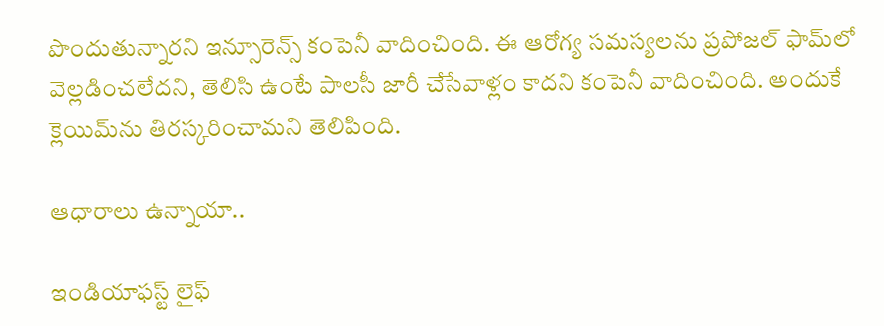పొందుతున్నారని ఇన్సూరెన్స్ కంపెనీ వాదించింది. ఈ ఆరోగ్య సమస్యలను ప్రపోజల్‌ ఫామ్‌లో వెల్లడించలేదని, తెలిసి ఉంటే పాలసీ జారీ చేసేవాళ్లం కాదని కంపెనీ వాదించింది. అందుకే క్లెయిమ్‌ను తిరస్కరించామని తెలిపింది.

ఆధారాలు ఉన్నాయా..

ఇండియాఫస్ట్‌ లైఫ్‌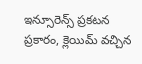ఇన్సూరెన్స్‌ ప్రకటన ప్రకారం, క్లెయిమ్‌ వచ్చిన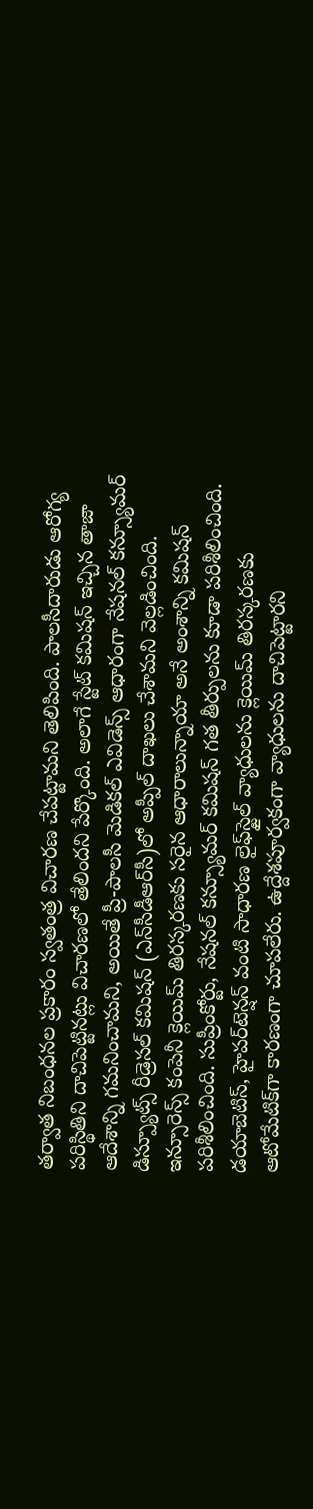తర్వాత నిబంధనల ప్రకారం స్వతంత్ర విచారణ చేపట్టామని తెలిపింది. పాలసీదారుడు ఆరోగ్య పరిస్థితిని దాచిపెట్టినట్లు విచారణలో తేలిందని పేర్కొంది. అలాగే స్టేట్‌ కమిషన్‌ ఇచ్చిన తాజా ఆదేశాన్ని గమనించామని, అయితే ప్రీ-పాలసీ మెడికల్‌ ఎవిడెన్స్‌ ఆధారంగా నేషనల్‌ కన్స్యూమర్‌ డిస్ప్యూట్స్‌ రీడ్రెసల్‌ కమిషన్‌ (ఎన్‌సీడీఆర్‌సీ)లో అప్పీల్‌ దాఖలు చేశామని వెల్లడించింది. ఇన్సూరెన్స్‌ కంపెనీ క్లెయిమ్‌ తిరస్కరణకు సరైన ఆధారాలున్నాయా అనే అంశాన్ని కమిషన్‌ పరిశీలించింది. సుప్రీంకోర్టు, నేషనల్‌ కన్స్యూమర్‌ కమిషన్‌ గత తీర్పులను కూడా పరిశీలించింది. డయాబెటిస్‌, హైపర్‌టెన్షన్‌ వంటి సాధారణ లైఫ్‌స్టైల్‌ వ్యాధులను క్లెయిమ్‌ తిరస్కరణకు ఆటోమేటిక్‌గా కారణంగా చూపలేరు. ఉద్దేశపూర్వకంగా వ్యాధులను దాచిపెట్టారని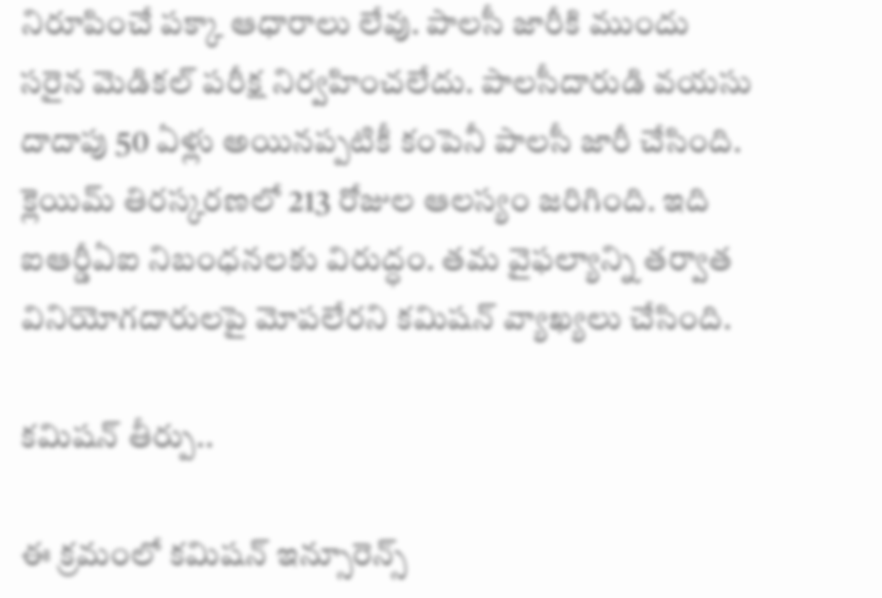నిరూపించే పక్కా ఆధారాలు లేవు. పాలసీ జారీకి ముందు సరైన మెడికల్‌ పరీక్ష నిర్వహించలేదు. పాలసీదారుడి వయసు దాదాపు 50 ఏళ్లు అయినప్పటికీ కంపెనీ పాలసీ జారీ చేసింది. క్లెయిమ్‌ తిరస్కరణలో 213 రోజుల ఆలస్యం జరిగింది. ఇది ఐఆర్డీఏఐ నిబంధనలకు విరుద్ధం. త‌మ వైఫల్యాన్ని తర్వాత వినియోగదారులపై మోపలేరని కమిషన్‌ వ్యాఖ్య‌లు చేసింది.

క‌మిష‌న్ తీర్పు..

ఈ క్ర‌మంలో కమిషన్‌ ఇన్సూరెన్స్‌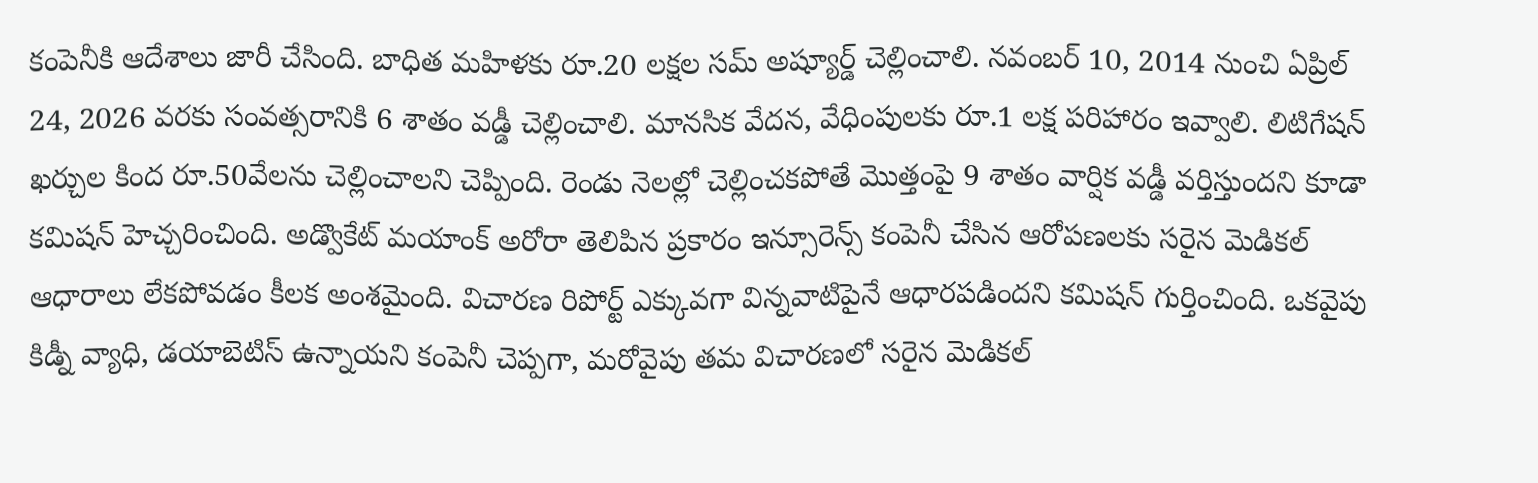కంపెనీకి ఆదేశాలు జారీ చేసింది. బాధిత మహిళకు రూ.20 లక్షల సమ్‌ అష్యూర్డ్‌ చెల్లించాలి. నవంబర్‌ 10, 2014 నుంచి ఏప్రిల్‌ 24, 2026 వరకు సంవత్సరానికి 6 శాతం వడ్డీ చెల్లించాలి. మానసిక వేదన, వేధింపులకు రూ.1 లక్ష పరిహారం ఇవ్వాలి. లిటిగేషన్‌ ఖర్చుల కింద రూ.50వేల‌ను చెల్లించాలని చెప్పింది. రెండు నెలల్లో చెల్లించకపోతే మొత్తంపై 9 శాతం వార్షిక వడ్డీ వర్తిస్తుందని కూడా కమిషన్‌ హెచ్చరించింది. అడ్వొకేట్‌ మయాంక్‌ అరోరా తెలిపిన ప్రకారం ఇన్సూరెన్స్‌ కంపెనీ చేసిన ఆరోపణలకు సరైన మెడికల్‌ ఆధారాలు లేకపోవడం కీలక అంశమైంది. విచారణ రిపోర్ట్‌ ఎక్కువగా విన్నవాటిపైనే ఆధారపడిందని కమిషన్‌ గుర్తించింది. ఒకవైపు కిడ్నీ వ్యాధి, డయాబెటిస్‌ ఉన్నాయని కంపెనీ చెప్పగా, మరోవైపు తమ విచారణలో సరైన మెడికల్‌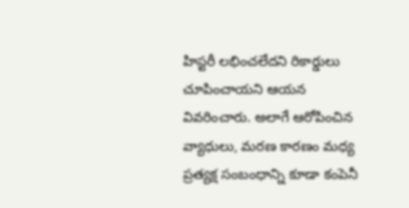హిస్టరీ లభించలేదని రికార్డులు చూపించాయని ఆయన వివరించారు. అలాగే ఆరోపించిన వ్యాధులు, మరణ కారణం మధ్య ప్రత్యక్ష సంబంధాన్ని కూడా కంపెనీ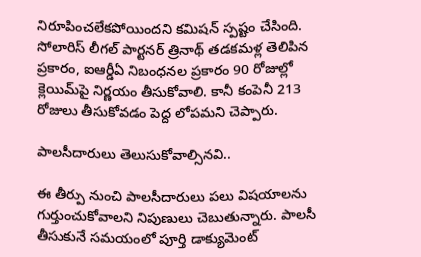నిరూపించలేకపోయిందని కమిషన్‌ స్పష్టం చేసింది. సోలారిస్‌ లీగల్‌ పార్టనర్‌ త్రినాథ్‌ తడకమళ్ల తెలిపిన ప్రకారం, ఐఆర్డీఏ నిబంధనల ప్రకారం 90 రోజుల్లో క్లెయిమ్‌పై నిర్ణయం తీసుకోవాలి. కానీ కంపెనీ 213 రోజులు తీసుకోవడం పెద్ద లోపమని చెప్పారు.

పాల‌సీదారులు తెలుసుకోవాల్సిన‌వి..

ఈ తీర్పు నుంచి పాలసీదారులు ప‌లు విష‌యాల‌ను గుర్తుంచుకోవాల‌ని నిపుణులు చెబుతున్నారు. పాలసీ తీసుకునే సమయంలో పూర్తి డాక్యుమెంట్‌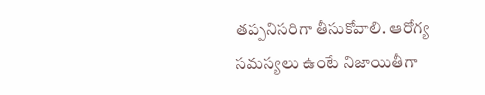తప్పనిసరిగా తీసుకోవాలి. ఆరోగ్య సమస్యలు ఉంటే నిజాయితీగా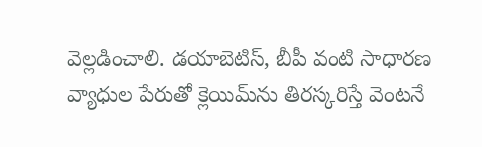వెల్లడించాలి. డయాబెటిస్‌, బీపీ వంటి సాధారణ వ్యాధుల పేరుతో క్లెయిమ్‌ను తిరస్కరిస్తే వెంటనే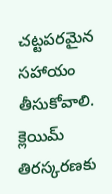చట్టపరమైన సహాయం తీసుకోవాలి. క్లెయిమ్‌ తిరస్కరణకు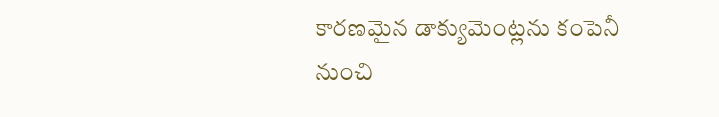కారణమైన డాక్యుమెంట్ల‌ను కంపెనీ నుంచి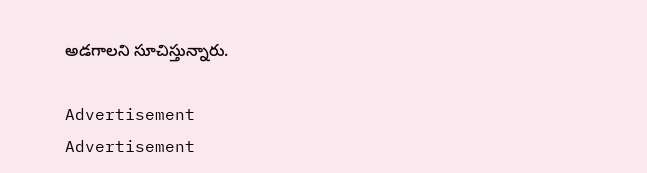అడగాల‌ని సూచిస్తున్నారు.

Advertisement
Advertisement